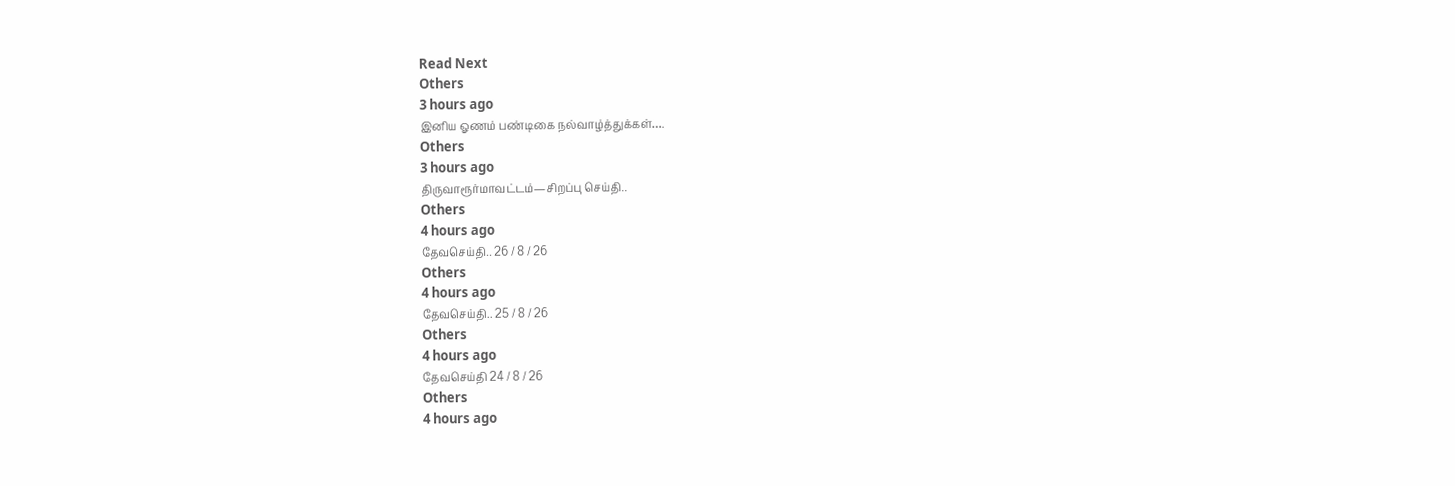Read Next
Others
3 hours ago
இனிய ஓணம் பண்டிகை நல்வாழ்த்துக்கள்….
Others
3 hours ago
திருவாரூர்மாவட்டம்—சிறப்பு செய்தி..
Others
4 hours ago
தேவசெய்தி.. 26 / 8 / 26
Others
4 hours ago
தேவசெய்தி.. 25 / 8 / 26
Others
4 hours ago
தேவசெய்தி 24 / 8 / 26
Others
4 hours ago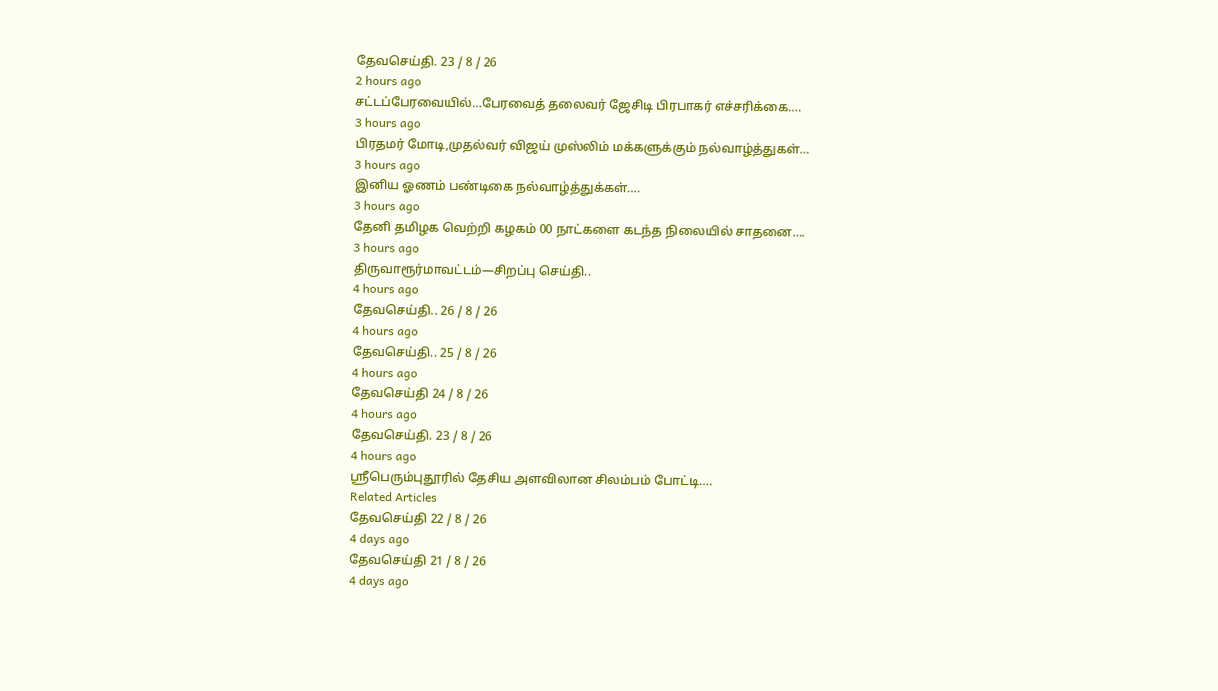தேவசெய்தி. 23 / 8 / 26
2 hours ago
சட்டப்பேரவையில்…பேரவைத் தலைவர் ஜேசிடி பிரபாகர் எச்சரிக்கை….
3 hours ago
பிரதமர் மோடி,முதல்வர் விஜய் முஸ்லிம் மக்களுக்கும் நல்வாழ்த்துகள்…
3 hours ago
இனிய ஓணம் பண்டிகை நல்வாழ்த்துக்கள்….
3 hours ago
தேனி தமிழக வெற்றி கழகம் 00 நாட்களை கடந்த நிலையில் சாதனை….
3 hours ago
திருவாரூர்மாவட்டம்—சிறப்பு செய்தி..
4 hours ago
தேவசெய்தி.. 26 / 8 / 26
4 hours ago
தேவசெய்தி.. 25 / 8 / 26
4 hours ago
தேவசெய்தி 24 / 8 / 26
4 hours ago
தேவசெய்தி. 23 / 8 / 26
4 hours ago
ஸ்ரீபெரும்புதூரில் தேசிய அளவிலான சிலம்பம் போட்டி….
Related Articles
தேவசெய்தி 22 / 8 / 26
4 days ago
தேவசெய்தி 21 / 8 / 26
4 days ago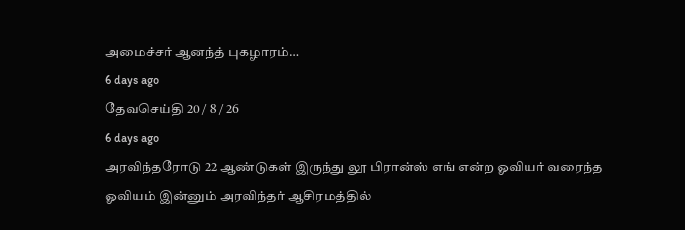அமைச்சர் ஆனந்த் புகழாரம்…
6 days ago
தேவசெய்தி 20 / 8 / 26
6 days ago
அரவிந்தரோடு 22 ஆண்டுகள் இருந்து லூ பிரான்ஸ் எங் என்ற ஓவியர் வரைந்த ஓவியம் இன்னும் அரவிந்தர் ஆசிரமத்தில்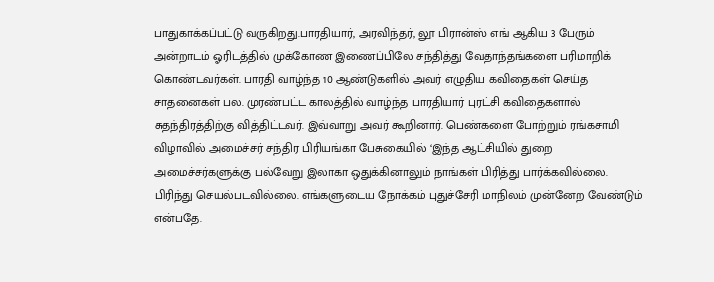பாதுகாக்கப்பட்டு வருகிறது.பாரதியார், அரவிந்தர், லூ பிரான்ஸ் எங் ஆகிய 3 பேரும் அன்றாடம் ஓரிடத்தில் முக்கோண இணைப்பிலே சந்தித்து வேதாந்தங்களை பரிமாறிக் கொண்டவர்கள். பாரதி வாழ்ந்த 10 ஆண்டுகளில் அவர் எழுதிய கவிதைகள் செய்த சாதனைகள் பல. முரண்பட்ட காலத்தில் வாழ்ந்த பாரதியார் புரட்சி கவிதைகளால் சுதந்திரத்திற்கு வித்திட்டவர். இவ்வாறு அவர் கூறினார். பெண்களை போற்றும் ரங்கசாமி விழாவில் அமைச்சர் சந்திர பிரியங்கா பேசுகையில் ‘இந்த ஆட்சியில் துறை அமைச்சர்களுக்கு பல்வேறு இலாகா ஒதுக்கினாலும் நாங்கள் பிரித்து பார்க்கவில்லை. பிரிந்து செயல்படவில்லை. எங்களுடைய நோக்கம் புதுச்சேரி மாநிலம் முன்னேற வேண்டும் என்பதே.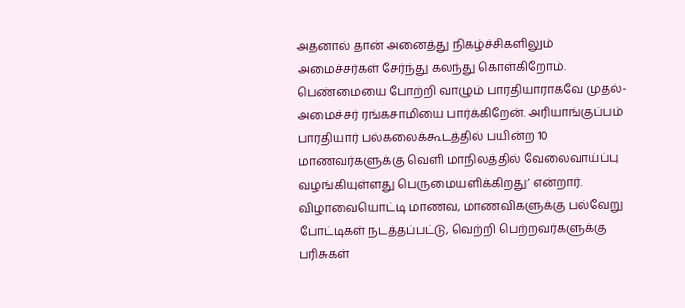அதனால் தான் அனைத்து நிகழ்ச்சிகளிலும் அமைச்சர்கள் சேர்ந்து கலந்து கொள்கிறோம். பெண்மையை போற்றி வாழும் பாரதியாராகவே முதல்-அமைச்சர் ரங்கசாமியை பார்க்கிறேன். அரியாங்குப்பம் பாரதியார் பல்கலைக்கூடத்தில் பயின்ற 10 மாணவர்களுக்கு வெளி மாநிலத்தில் வேலைவாய்ப்பு வழங்கியுள்ளது பெருமையளிக்கிறது’ என்றார். விழாவையொட்டி மாணவ, மாணவிகளுக்கு பல்வேறு போட்டிகள் நடத்தப்பட்டு, வெற்றி பெற்றவர்களுக்கு பரிசுகள்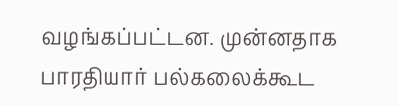வழங்கப்பட்டன. முன்னதாக பாரதியார் பல்கலைக்கூட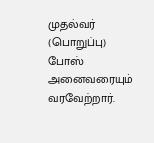முதல்வர் (பொறுப்பு) போஸ் அனைவரையும் வரவேற்றார்.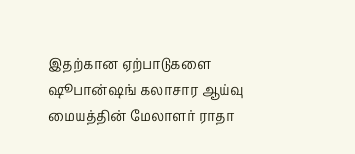இதற்கான ஏற்பாடுகளை ஷூபான்ஷங் கலாசார ஆய்வு மையத்தின் மேலாளர் ராதா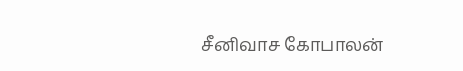சீனிவாச கோபாலன்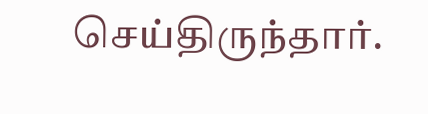செய்திருந்தார்.